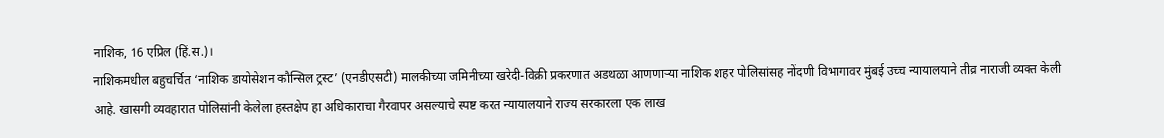नाशिक, 16 एप्रिल (हिं.स.)।
नाशिकमधील बहुचर्चित ‘नाशिक डायोसेशन कौन्सिल ट्रस्ट’ (एनडीएसटी) मालकीच्या जमिनीच्या खरेदी-विक्री प्रकरणात अडथळा आणणाऱ्या नाशिक शहर पोलिसांसह नोंदणी विभागावर मुंबई उच्च न्यायालयाने तीव्र नाराजी व्यक्त केली आहे. खासगी व्यवहारात पोलिसांनी केलेला हस्तक्षेप हा अधिकाराचा गैरवापर असल्याचे स्पष्ट करत न्यायालयाने राज्य सरकारला एक लाख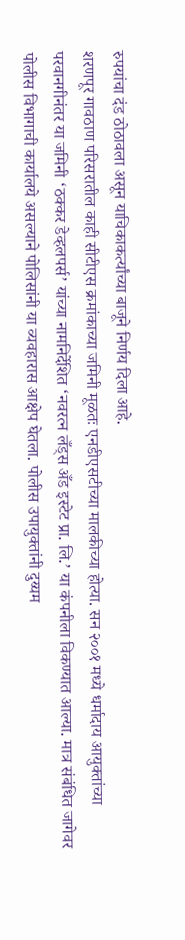रुपयांचा दंड ठोठावला असून याचिकाकर्त्यांच्या बाजूने निर्णय दिला आहे.
शरणपूर गावठाण परिसरातील काही सीटीएस क्रमांकाच्या जमिनी मूळतः एनडीएसटीच्या मालकीच्या होत्या. सन २००१ मध्ये धर्मादाय आयुक्तांच्या परवानगीनंतर या जमिनी ‘ठक्कर डेव्हलपर्स’ यांच्या नामनिर्देशित ‘नवरत्न लँड्स अँड इस्टेट प्रा. लि.’ या कंपनीला विकण्यात आल्या. मात्र संबंधित जागेवर पोलीस विभागाची कार्यालये असल्याने पोलिसांनी या व्यवहारास आक्षेप घेतला. पोलीस उपायुक्तांनी दुय्यम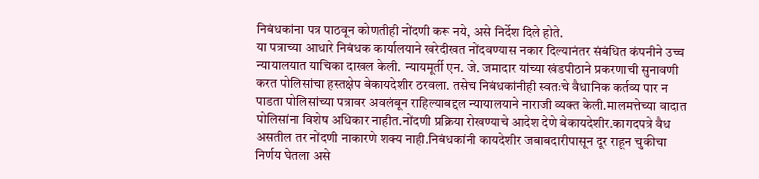निबंधकांना पत्र पाठवून कोणतीही नोंदणी करू नये, असे निर्देश दिले होते.
या पत्राच्या आधारे निबंधक कार्यालयाने खरेदीखत नोंदवण्यास नकार दिल्यानंतर संबंधित कंपनीने उच्च न्यायालयात याचिका दाखल केली. न्यायमूर्ती एन. जे. जमादार यांच्या खंडपीठाने प्रकरणाची सुनावणी करत पोलिसांचा हस्तक्षेप बेकायदेशीर ठरवला. तसेच निबंधकांनीही स्वतःचे वैधानिक कर्तव्य पार न पाडता पोलिसांच्या पत्रावर अवलंबून राहिल्याबद्दल न्यायालयाने नाराजी व्यक्त केली.मालमत्तेच्या वादात पोलिसांना विशेष अधिकार नाहीत.नोंदणी प्रक्रिया रोखण्याचे आदेश देणे बेकायदेशीर.कागदपत्रे वैध असतील तर नोंदणी नाकारणे शक्य नाही.निबंधकांनी कायदेशीर जबाबदारीपासून दूर राहून चुकीचा निर्णय घेतला असे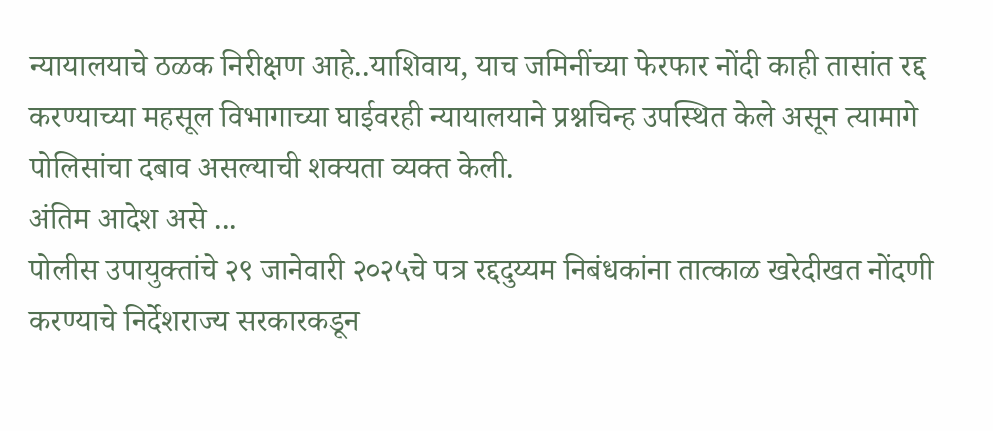न्यायालयाचे ठळक निरीक्षण आहे..याशिवाय, याच जमिनींच्या फेरफार नोंदी काही तासांत रद्द करण्याच्या महसूल विभागाच्या घाईवरही न्यायालयाने प्रश्नचिन्ह उपस्थित केले असून त्यामागे पोलिसांचा दबाव असल्याची शक्यता व्यक्त केली.
अंतिम आदेश असे ...
पोलीस उपायुक्तांचे २९ जानेवारी २०२५चे पत्र रद्ददुय्यम निबंधकांना तात्काळ खरेदीखत नोंदणी करण्याचे निर्देशराज्य सरकारकडून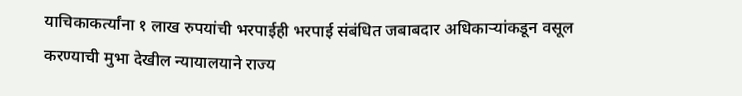याचिकाकर्त्यांना १ लाख रुपयांची भरपाईही भरपाई संबंधित जबाबदार अधिकाऱ्यांकडून वसूल करण्याची मुभा देखील न्यायालयाने राज्य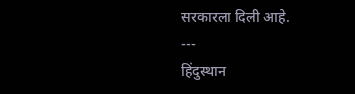सरकारला दिली आहे.
---
हिंदुस्थान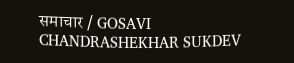समाचार / GOSAVI CHANDRASHEKHAR SUKDEV